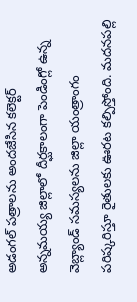అడంగల్ పత్రాలను అందజేసిన కలెక్టర్
అన్నమయ్య జిల్లాలో దీర్ఘకాలంగా పెండింగ్లో ఉన్న వెబ్ల్యాండ్ సమస్యలను జిల్లా యంత్రాంగం పరిష్కరిస్తూ రైతులకు ఊరట కల్పిస్తోంది. మదనపల్లి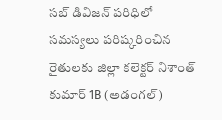సబ్ డివిజన్ పరిధిలో సమస్యలు పరిష్కరించిన రైతులకు జిల్లా కలెక్టర్ నిశాంత్ కుమార్ 1B (అడంగల్)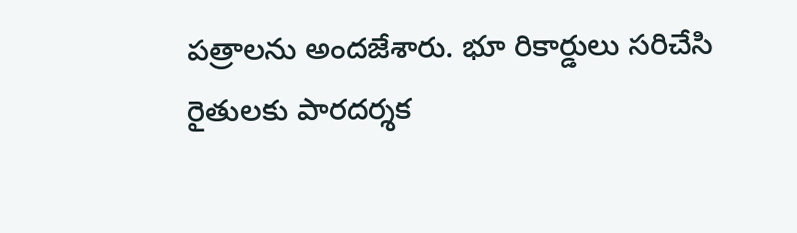పత్రాలను అందజేశారు. భూ రికార్డులు సరిచేసి రైతులకు పారదర్శక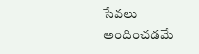సేవలు అందించడమే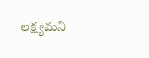లక్ష్యమని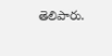తెలిపారు.